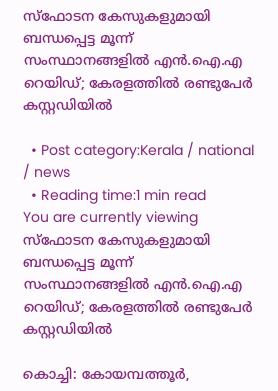സ്ഫോടന കേസുകളുമായി ബന്ധപ്പെട്ട മൂന്ന് സംസ്ഥാനങ്ങളിൽ എൻ.ഐ.എ റെയിഡ്; കേരളത്തിൽ രണ്ടുപേർ കസ്റ്റഡിയിൽ

  • Post category:Kerala / national / news
  • Reading time:1 min read
You are currently viewing സ്ഫോടന കേസുകളുമായി ബന്ധപ്പെട്ട മൂന്ന് സംസ്ഥാനങ്ങളിൽ എൻ.ഐ.എ റെയിഡ്; കേരളത്തിൽ രണ്ടുപേർ കസ്റ്റഡിയിൽ

കൊച്ചി: കോയമ്പത്തൂർ,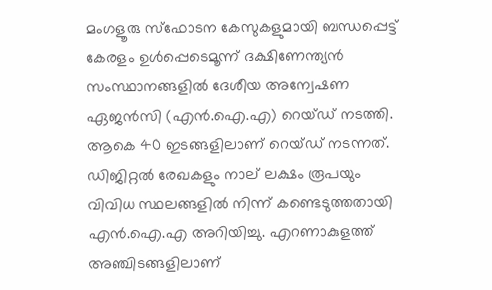മംഗളൂരു സ്ഫോടന കേസുകളുമായി ബന്ധപ്പെട്ട് കേരളം ഉൾപ്പെടെമൂന്ന് ദക്ഷിണേന്ത്യൻ സംസ്ഥാനങ്ങളിൽ ദേശീയ അന്വേഷണ ഏജൻസി (എൻ.ഐ.എ) റെയ്‌ഡ്‌ നടത്തി. ആകെ 40 ഇടങ്ങളിലാണ് റെയ്‌ഡ്‌ നടന്നത്. ഡിജിറ്റൽ രേഖകളും നാല് ലക്ഷം രൂപയും വിവിധ സ്ഥലങ്ങളിൽ നിന്ന് കണ്ടെടുത്തതായി എൻ.ഐ.എ അറിയിച്ചു. എറണാകുളത്ത് അഞ്ചിടങ്ങളിലാണ്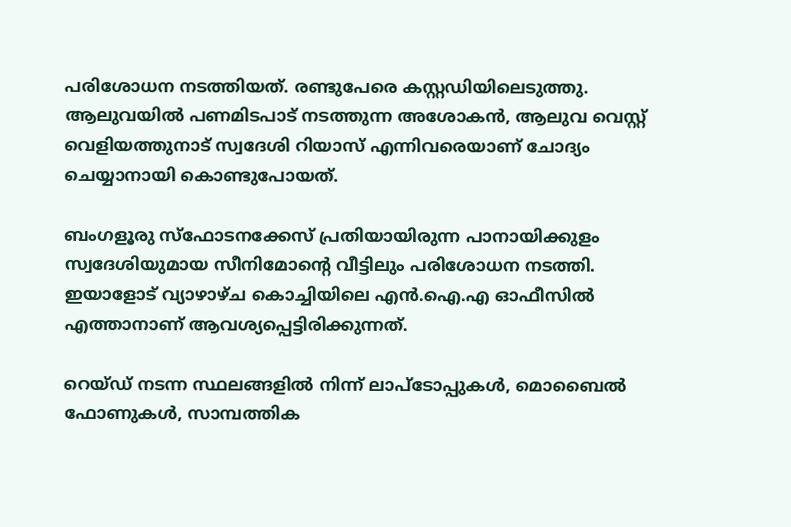പരിശോധന നടത്തിയത്. രണ്ടുപേരെ കസ്റ്റഡിയിലെടുത്തു. ആലുവയിൽ പണമിടപാട് നടത്തുന്ന അശോകൻ, ആലുവ വെസ്റ്റ് വെളിയത്തുനാട് സ്വദേശി റിയാസ് എന്നിവരെയാണ് ചോദ്യം ചെയ്യാനായി കൊണ്ടുപോയത്.

ബംഗളൂരു സ്ഫോടനക്കേസ് പ്രതിയായിരുന്ന പാനായിക്കുളം സ്വദേശിയുമായ സീനിമോന്‍റെ വീട്ടിലും പരിശോധന നടത്തി. ഇയാളോട് വ്യാഴാഴ്‌ച കൊച്ചിയിലെ എൻ.ഐ.എ ഓഫീസിൽ എത്താനാണ് ആവശ്യപ്പെട്ടിരിക്കുന്നത്.

റെയ്‌ഡ്‌ നടന്ന സ്ഥലങ്ങളിൽ നിന്ന് ലാപ്ടോപ്പുകൾ, മൊബൈൽ ഫോണുകൾ, സാമ്പത്തിക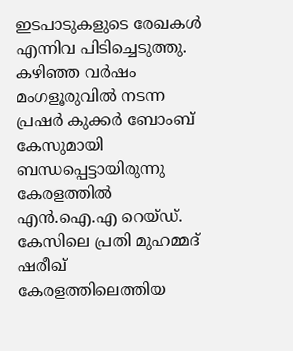ഇടപാടുകളുടെ രേഖകൾ എന്നിവ പിടിച്ചെടുത്തു. കഴിഞ്ഞ വർഷം മംഗളൂരുവിൽ നടന്ന പ്രഷർ കുക്കർ ബോംബ് കേസുമായി ബന്ധപ്പെട്ടായിരുന്നു കേരളത്തിൽ എൻ.ഐ.എ റെയ്‌ഡ്‌. കേസിലെ പ്രതി മുഹമ്മദ് ഷരീഖ് കേരളത്തിലെത്തിയ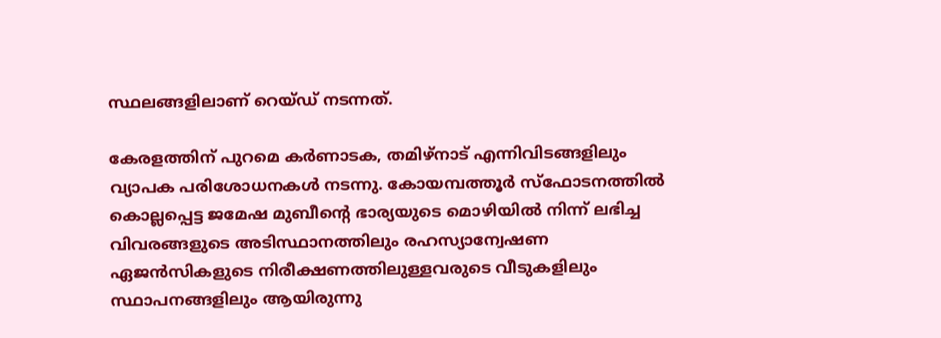സ്ഥലങ്ങളിലാണ് റെയ്‌ഡ്‌ നടന്നത്.

കേരളത്തിന് പുറമെ കർണാടക, തമിഴ്‌നാട് എന്നിവിടങ്ങളിലും വ്യാപക പരിശോധനകൾ നടന്നു. കോയമ്പത്തൂർ സ്ഫോടനത്തിൽ കൊല്ലപ്പെട്ട ജമേഷ മുബീന്‍റെ ഭാര്യയുടെ മൊഴിയിൽ നിന്ന് ലഭിച്ച വിവരങ്ങളുടെ അടിസ്ഥാനത്തിലും രഹസ്യാന്വേഷണ ഏജൻസികളുടെ നിരീക്ഷണത്തിലുള്ളവരുടെ വീടുകളിലും സ്ഥാപനങ്ങളിലും ആയിരുന്നു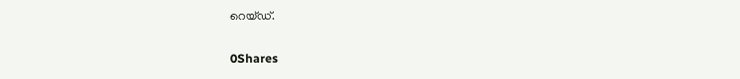റെയ്‌ഡ്.

0Shares